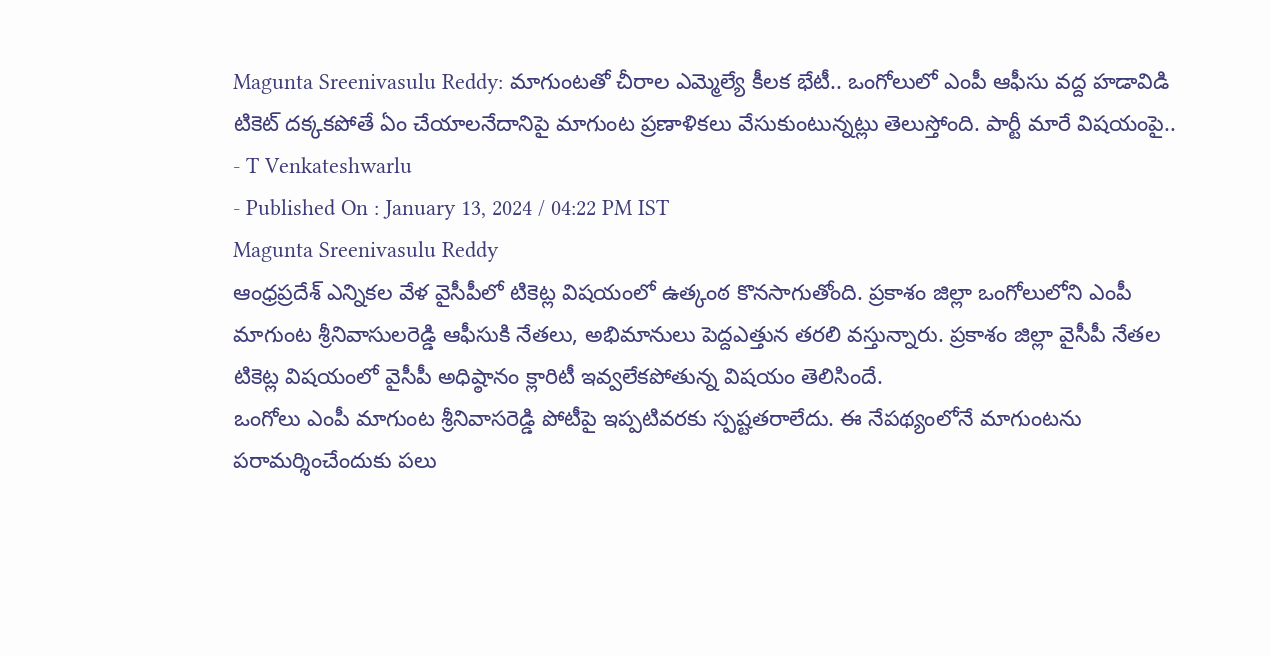Magunta Sreenivasulu Reddy: మాగుంటతో చీరాల ఎమ్మెల్యే కీలక భేటీ.. ఒంగోలులో ఎంపీ ఆఫీసు వద్ద హడావిడి
టికెట్ దక్కకపోతే ఏం చేయాలనేదానిపై మాగుంట ప్రణాళికలు వేసుకుంటున్నట్లు తెలుస్తోంది. పార్టీ మారే విషయంపై..
- T Venkateshwarlu
- Published On : January 13, 2024 / 04:22 PM IST
Magunta Sreenivasulu Reddy
ఆంధ్రప్రదేశ్ ఎన్నికల వేళ వైసీపీలో టికెట్ల విషయంలో ఉత్కంఠ కొనసాగుతోంది. ప్రకాశం జిల్లా ఒంగోలులోని ఎంపీ మాగుంట శ్రీనివాసులరెడ్డి ఆఫీసుకి నేతలు, అభిమానులు పెద్దఎత్తున తరలి వస్తున్నారు. ప్రకాశం జిల్లా వైసీపీ నేతల టికెట్ల విషయంలో వైసీపీ అధిష్ఠానం క్లారిటీ ఇవ్వలేకపోతున్న విషయం తెలిసిందే.
ఒంగోలు ఎంపీ మాగుంట శ్రీనివాసరెడ్డి పోటీపై ఇప్పటివరకు స్పష్టతరాలేదు. ఈ నేపథ్యంలోనే మాగుంటను పరామర్శించేందుకు పలు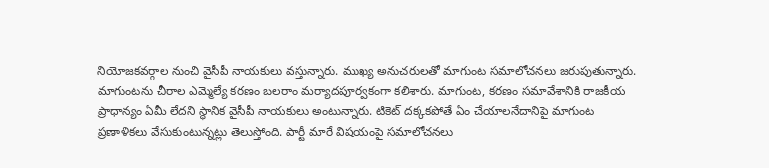నియోజకవర్గాల నుంచి వైసీపీ నాయకులు వస్తున్నారు. ముఖ్య అనుచరులతో మాగుంట సమాలోచనలు జరుపుతున్నారు.
మాగుంటను చీరాల ఎమ్మెల్యే కరణం బలరాం మర్యాదపూర్వకంగా కలిశారు. మాగుంట, కరణం సమావేశానికి రాజకీయ ప్రాధాన్యం ఏమీ లేదని స్థానిక వైసీపీ నాయకులు అంటున్నారు. టికెట్ దక్కకపోతే ఏం చేయాలనేదానిపై మాగుంట ప్రణాళికలు వేసుకుంటున్నట్లు తెలుస్తోంది. పార్టీ మారే విషయంపై సమాలోచనలు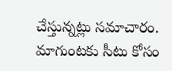చేస్తున్నట్లు సమాచారం. మాగుంటకు సీటు కోసం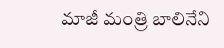మాజీ మంత్రి బాలినేని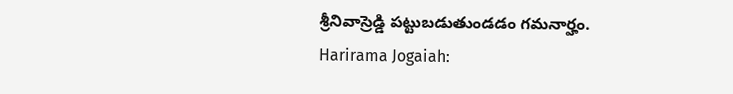శ్రీనివాస్రెడ్డి పట్టుబడుతుండడం గమనార్హం.
Harirama Jogaiah: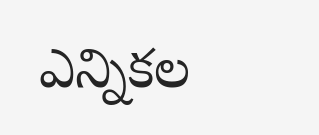ఎన్నికల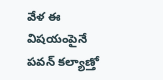వేళ ఈ విషయంపైనే పవన్ కల్యాణ్తో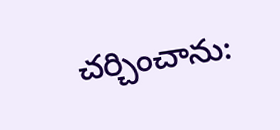చర్చించాను: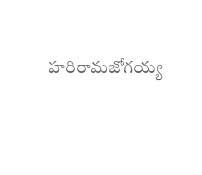హరిరామజోగయ్య